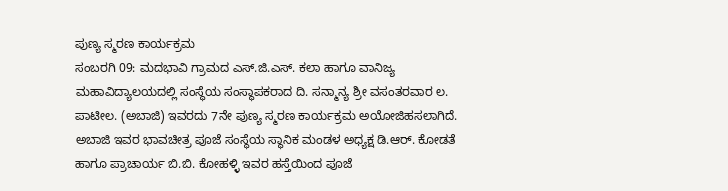ಪುಣ್ಯ ಸ್ಮರಣ ಕಾರ್ಯಕ್ರಮ
ಸಂಬರಗಿ 09: ಮದಭಾವಿ ಗ್ರಾಮದ ಎಸ್.ಜಿ.ಎಸ್. ಕಲಾ ಹಾಗೂ ವಾನಿಜ್ಯ ಮಹಾವಿದ್ಯಾಲಯದಲ್ಲಿ ಸಂಸ್ಥೆಯ ಸಂಸ್ಥಾಪಕರಾದ ದಿ. ಸನ್ಮಾನ್ಯ ಶ್ರೀ ವಸಂತರವಾರ ಲ. ಪಾಟೀಲ. (ಅಬಾಜಿ) ಇವರದು 7ನೇ ಪುಣ್ಯ ಸ್ಮರಣ ಕಾರ್ಯಕ್ರಮ ಅಯೋಜಿಹಸಲಾಗಿದೆ.
ಅಬಾಜಿ ಇವರ ಭಾವಚೀತ್ರ ಪೂಜೆ ಸಂಸ್ಥೆಯ ಸ್ಥಾನಿಕ ಮಂಡಳ ಅಧ್ಯಕ್ಷ ಡಿ.ಆರ್. ಕೋಡತೆ ಹಾಗೂ ಪ್ರಾಚಾರ್ಯ ಬಿ.ಬಿ. ಕೋಹಳ್ಳಿ ಇವರ ಹಸ್ತೆಯಿಂದ ಪೂಜೆ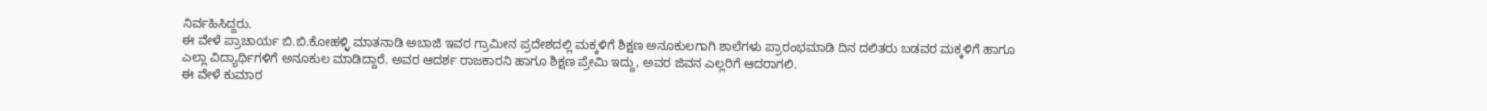ನಿರ್ವಹಿಸಿದ್ದರು.
ಈ ವೇಳೆ ಪ್ರಾಚಾರ್ಯ ಬಿ.ಬಿ.ಕೋಹಳ್ಳಿ ಮಾತನಾಡಿ ಅಬಾಜಿ ಇವರ ಗ್ರಾಮೀನ ಪ್ರದೇಶದಲ್ಲಿ ಮಕ್ಕಳಿಗೆ ಶಿಕ್ಷಣ ಅನೂಕುಲಗಾಗಿ ಶಾಲೆಗಳು ಪ್ರಾರಂಭಮಾಡಿ ದಿನ ದಲಿತರು ಬಡವರ ಮಕ್ಕಳಿಗೆ ಹಾಗೂ ಎಲ್ಲಾ ವಿದ್ಯಾರ್ಥಿಗಳಿಗೆ ಅನೂಕುಲ ಮಾಡಿದ್ದಾರೆ. ಅವರ ಆದರ್ಶ ರಾಜಕಾರನಿ ಹಾಗೂ ಶಿಕ್ಷಣ ಪ್ರೇಮಿ ಇದ್ದು, ಅವರ ಜಿವನ ಎಲ್ಲರಿಗೆ ಆದರಾಗಲಿ.
ಈ ವೇಳೆ ಕುಮಾರ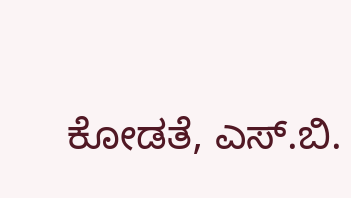ಕೋಡತೆ, ಎಸ್.ಬಿ.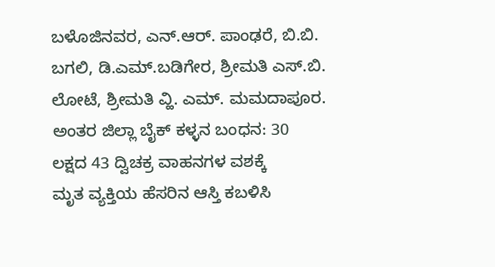ಬಳೊಜಿನವರ, ಎನ್.ಆರ್. ಪಾಂಢರೆ, ಬಿ.ಬಿ. ಬಗಲಿ, ಡಿ.ಎಮ್.ಬಡಿಗೇರ, ಶ್ರೀಮತಿ ಎಸ್.ಬಿ. ಲೋಟೆ, ಶ್ರೀಮತಿ ವ್ಹಿ. ಎಮ್. ಮಮದಾಪೂರ.
ಅಂತರ ಜಿಲ್ಲಾ ಬೈಕ್ ಕಳ್ಳನ ಬಂಧನ: 30 ಲಕ್ಷದ 43 ದ್ವಿಚಕ್ರ ವಾಹನಗಳ ವಶಕ್ಕೆ
ಮೃತ ವ್ಯಕ್ತಿಯ ಹೆಸರಿನ ಆಸ್ತಿ ಕಬಳಿಸಿ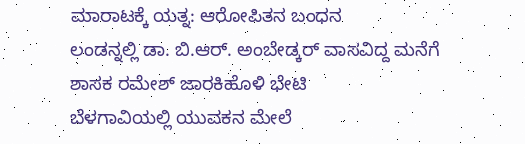ಮಾರಾಟಕ್ಕೆ ಯತ್ನ: ಆರೋಪಿತನ ಬಂಧನ
ಲಂಡನ್ನಲ್ಲಿ ಡಾ. ಬಿ.ಆರ್. ಅಂಬೇಡ್ಕರ್ ವಾಸವಿದ್ದ ಮನೆಗೆ ಶಾಸಕ ರಮೇಶ್ ಜಾರಕಿಹೊಳಿ ಭೇಟಿ
ಬೆಳಗಾವಿಯಲ್ಲಿ ಯುವಕನ ಮೇಲೆ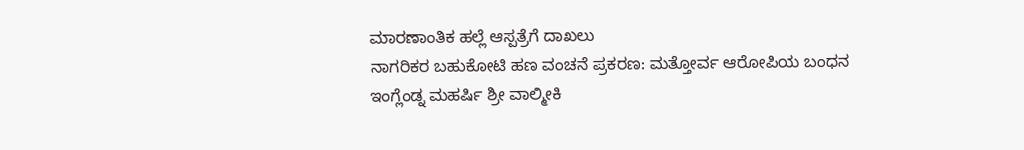ಮಾರಣಾಂತಿಕ ಹಲ್ಲೆ ಆಸ್ಪತ್ರೆಗೆ ದಾಖಲು
ನಾಗರಿಕರ ಬಹುಕೋಟಿ ಹಣ ವಂಚನೆ ಪ್ರಕರಣ: ಮತ್ತೋರ್ವ ಆರೋಪಿಯ ಬಂಧನ
ಇಂಗ್ಲೆಂಡ್ನ ಮಹರ್ಷಿ ಶ್ರೀ ವಾಲ್ಮೀಕಿ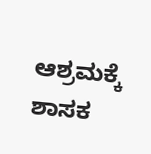ಆಶ್ರಮಕ್ಕೆ ಶಾಸಕ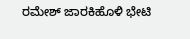ರಮೇಶ್ ಜಾರಕಿಹೊಳಿ ಭೇಟಿ